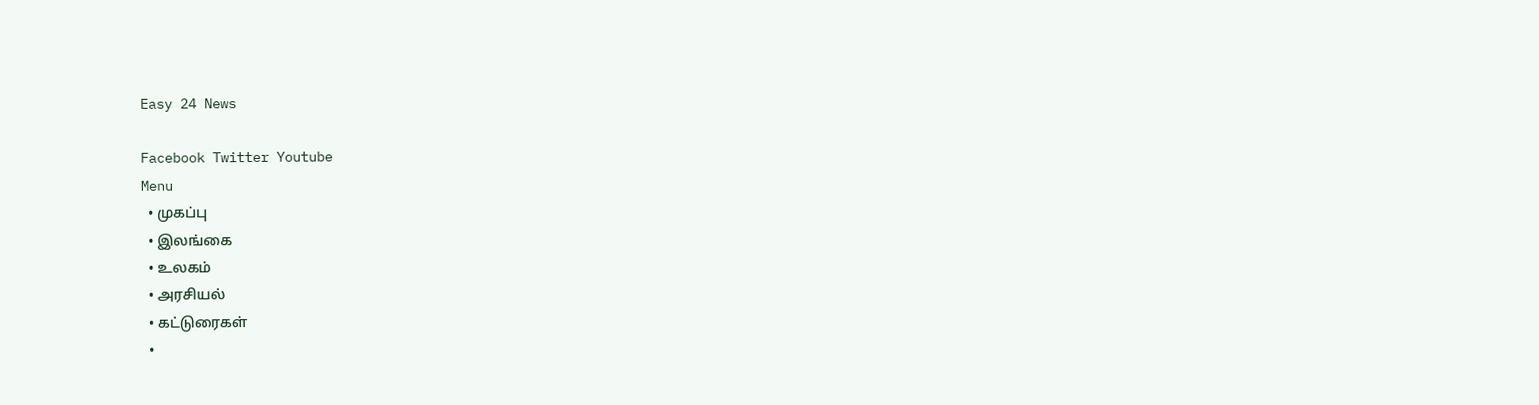Easy 24 News

Facebook Twitter Youtube
Menu
  • முகப்பு
  • இலங்கை
  • உலகம்
  • அரசியல்
  • கட்டுரைகள்
  •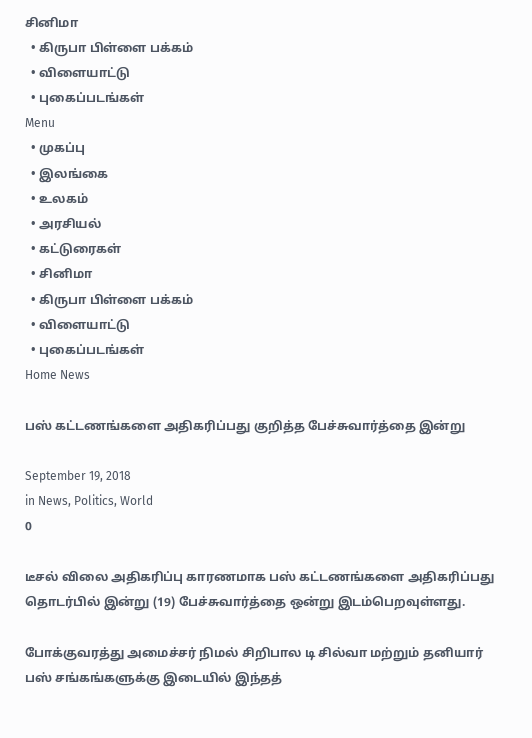சினிமா
  • கிருபா பிள்ளை பக்கம்
  • விளையாட்டு
  • புகைப்படங்கள்
Menu
  • முகப்பு
  • இலங்கை
  • உலகம்
  • அரசியல்
  • கட்டுரைகள்
  • சினிமா
  • கிருபா பிள்ளை பக்கம்
  • விளையாட்டு
  • புகைப்படங்கள்
Home News

பஸ் கட்டணங்களை அதிகரிப்பது குறித்த பேச்சுவார்த்தை இன்று

September 19, 2018
in News, Politics, World
0

டீசல் விலை அதிகரிப்பு காரணமாக பஸ் கட்டணங்களை அதிகரிப்பது தொடர்பில் இன்று (19) பேச்சுவார்த்தை ஒன்று இடம்பெறவுள்ளது.

போக்குவரத்து அமைச்சர் நிமல் சிறிபால டி சில்வா மற்றும் தனியார் பஸ் சங்கங்களுக்கு இடையில் இந்தத்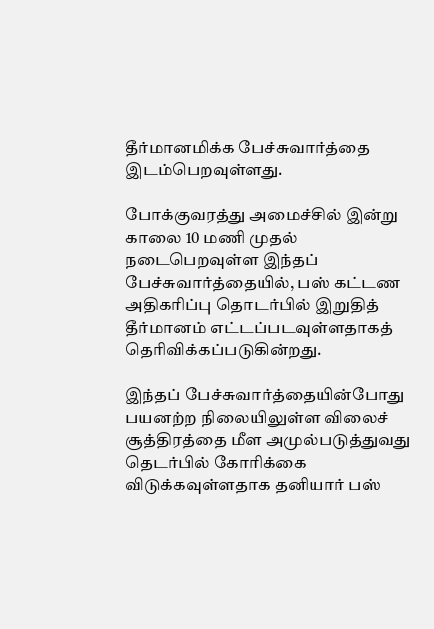தீர்மானமிக்க பேச்சுவார்த்தை இடம்பெறவுள்ளது.

போக்குவரத்து அமைச்சில் இன்று காலை 10 மணி முதல் நடைபெறவுள்ள இந்தப் பேச்சுவார்த்தையில், பஸ் கட்டண அதிகரிப்பு தொடர்பில் இறுதித் தீர்மானம் எட்டப்படவுள்ளதாகத் தெரிவிக்கப்படுகின்றது.

இந்தப் பேச்சுவார்த்தையின்போது பயனற்ற நிலையிலுள்ள விலைச் சூத்திரத்தை மீள அமுல்படுத்துவது தெடர்பில் கோரிக்கை விடுக்கவுள்ளதாக தனியார் பஸ்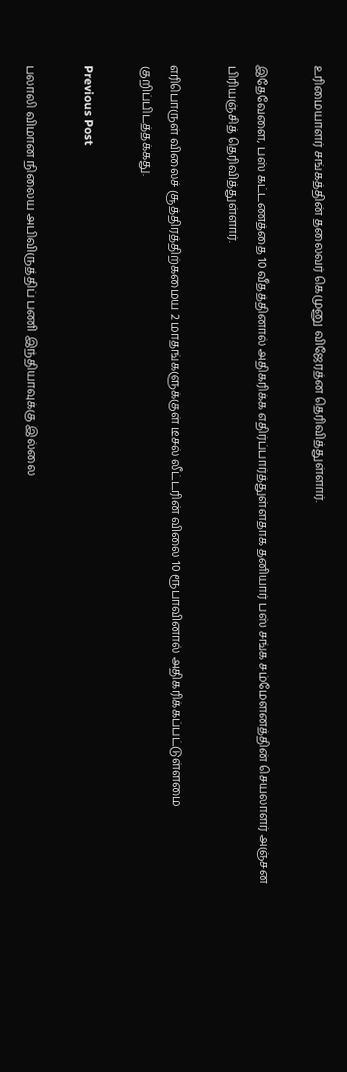உரிமையாளர் சங்கத்தின் தலைவர் கெமுனு விஜேரத்ன தெரிவித்துள்ளார்.

இதேவேளை, பஸ் கட்டணத்தை 10 வீதத்தினால் அதிகரிக்க எதிர்ப்பார்த்துள்ளதாக தனியார் பஸ் சங்க சம்மேளனத்தின் செயலாளர் அஞ்சன பிரியஞ்சித் தெரிவித்துள்ளார்.

எரிபொருள் விலைச் சூத்திரத்திற்கமைய 2 மாதங்களுக்குள் டீசல் லீட்டரின் விலை 10 ரூபாவினால் அதிகரிக்கப்பட்டுள்ளமை குறிப்பிடத்தக்கது.

Previous Post

பலாலி விமான நிலைய அபிவிருத்திப் பணி இந்தியாவுக்கு இல்லை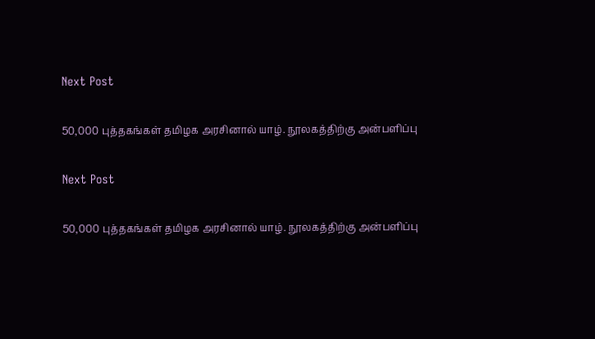Next Post

50,000 புத்தகங்கள் தமிழக அரசினால் யாழ். நூலகத்திற்கு அன்பளிப்பு

Next Post

50,000 புத்தகங்கள் தமிழக அரசினால் யாழ். நூலகத்திற்கு அன்பளிப்பு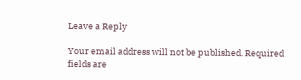Leave a Reply

Your email address will not be published. Required fields are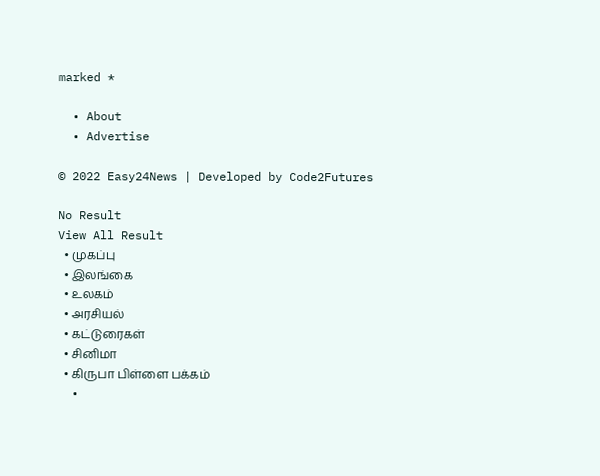marked *

  • About
  • Advertise

© 2022 Easy24News | Developed by Code2Futures

No Result
View All Result
  • முகப்பு
  • இலங்கை
  • உலகம்
  • அரசியல்
  • கட்டுரைகள்
  • சினிமா
  • கிருபா பிள்ளை பக்கம்
  •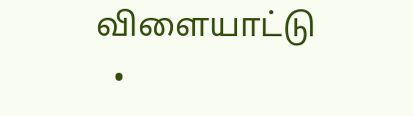விளையாட்டு
  •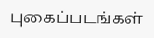புகைப்படங்கள்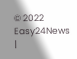© 2022 Easy24News |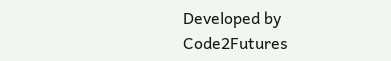Developed by Code2Futures